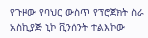የጉዞው የባህር ውስጥ የፕሮጀክት ስራ አስኪያጅ ኒኮ ቪንሰንት ተልእኮው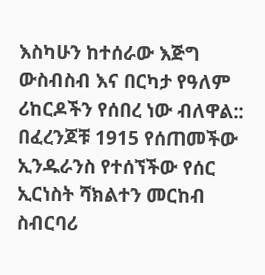እስካሁን ከተሰራው እጅግ ውስብስብ እና በርካታ የዓለም ሪከርዶችን የሰበረ ነው ብለዋል::
በፈረንጆቹ 1915 የሰጠመችው ኢንዱራንስ የተሰኘችው የሰር ኢርነስት ሻክልተን መርከብ ስብርባሪ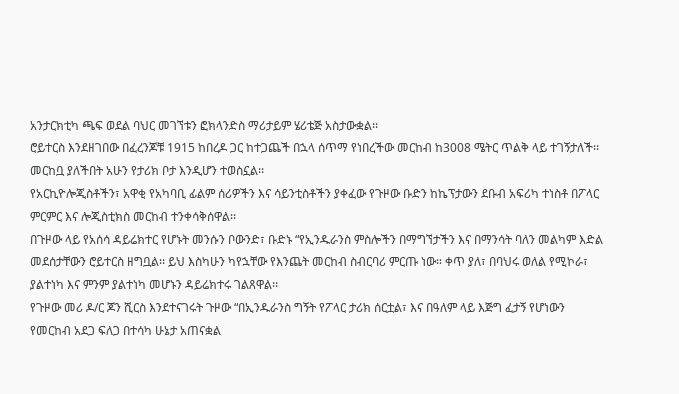አንታርክቲካ ጫፍ ወደል ባህር መገኘቱን ፎክላንድስ ማሪታይም ሄሪቴጅ አስታውቋል፡፡
ሮይተርስ እንደዘገበው በፈረንጆቹ 1915 ከበረዶ ጋር ከተጋጨች በኋላ ሰጥማ የነበረችው መርከብ ከ3008 ሜትር ጥልቅ ላይ ተገኝታለች፡፡ መርከቧ ያለችበት አሁን የታሪክ ቦታ እንዲሆን ተወስኗል፡፡
የአርኪዮሎጂስቶችን፣ አዋቂ የአካባቢ ፊልም ሰሪዎችን እና ሳይንቲስቶችን ያቀፈው የጉዞው ቡድን ከኬፕታውን ደቡብ አፍሪካ ተነስቶ በፖላር ምርምር እና ሎጂስቲክስ መርከብ ተንቀሳቅሰዋል፡፡
በጉዞው ላይ የአሰሳ ዳይሬክተር የሆኑት መንሱን ቦውንድ፣ ቡድኑ “የኢንዱራንስ ምስሎችን በማግኘታችን እና በማንሳት ባለን መልካም እድል መደሰታቸውን ሮይተርስ ዘግቧል፡፡ ይህ እስካሁን ካየኋቸው የእንጨት መርከብ ስብርባሪ ምርጡ ነው። ቀጥ ያለ፣ በባህሩ ወለል የሚኮራ፣ ያልተነካ እና ምንም ያልተነካ መሆኑን ዳይሬክተሩ ገልጸዋል፡፡
የጉዞው መሪ ዶ/ር ጆን ሺርስ እንደተናገሩት ጉዞው “በኢንዱራንስ ግኝት የፖላር ታሪክ ሰርቷል፣ እና በዓለም ላይ እጅግ ፈታኝ የሆነውን የመርከብ አደጋ ፍለጋ በተሳካ ሁኔታ አጠናቋል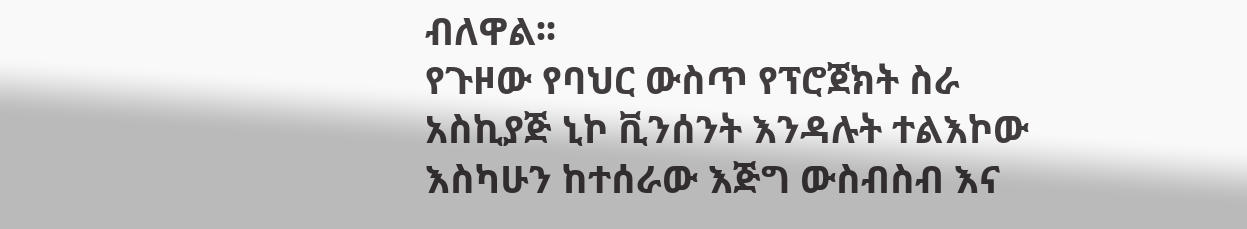ብለዋል፡፡
የጉዞው የባህር ውስጥ የፕሮጀክት ስራ አስኪያጅ ኒኮ ቪንሰንት እንዳሉት ተልእኮው እስካሁን ከተሰራው እጅግ ውስብስብ እና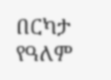በርካታ የዓለም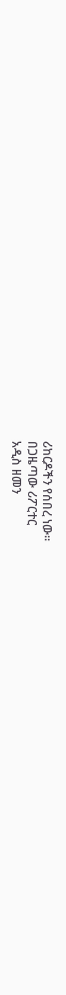ሪከርዶችን የሰበረ ነው።
በጋዜጣው ሪፖርተር
አዲስ ዘመን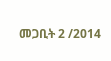መጋቢት 2 /2014